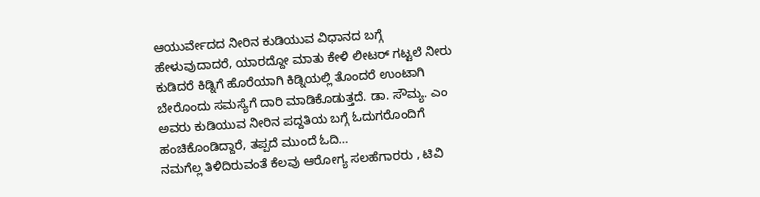ಆಯುರ್ವೇದದ ನೀರಿನ ಕುಡಿಯುವ ವಿಧಾನದ ಬಗ್ಗೆ ಹೇಳುವುದಾದರೆ, ಯಾರದ್ದೋ ಮಾತು ಕೇಳಿ ಲೀಟರ್ ಗಟ್ಟಲೆ ನೀರು ಕುಡಿದರೆ ಕಿಡ್ನಿಗೆ ಹೊರೆಯಾಗಿ ಕಿಡ್ನಿಯಲ್ಲಿ ತೊಂದರೆ ಉಂಟಾಗಿ ಬೇರೊಂದು ಸಮಸ್ಯೆಗೆ ದಾರಿ ಮಾಡಿಕೊಡುತ್ತದೆ. ಡಾ. ಸೌಮ್ಯ. ಎಂ ಅವರು ಕುಡಿಯುವ ನೀರಿನ ಪದ್ದತಿಯ ಬಗ್ಗೆ ಓದುಗರೊಂದಿಗೆ ಹಂಚಿಕೊಂಡಿದ್ದಾರೆ, ತಪ್ಪದೆ ಮುಂದೆ ಓದಿ…
ನಮಗೆಲ್ಲ ತಿಳಿದಿರುವಂತೆ ಕೆಲವು ಆರೋಗ್ಯ ಸಲಹೆಗಾರರು , ಟಿವಿ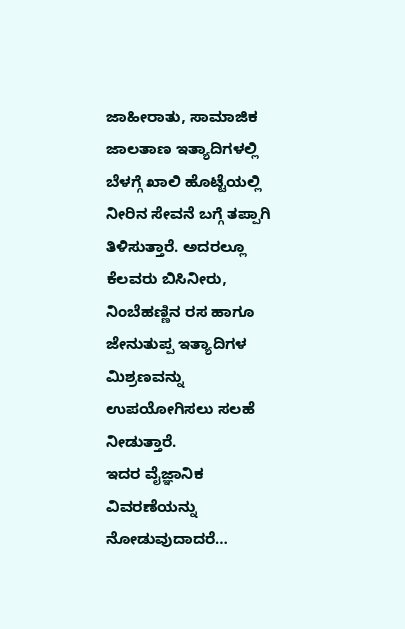ಜಾಹೀರಾತು, ಸಾಮಾಜಿಕ ಜಾಲತಾಣ ಇತ್ಯಾದಿಗಳಲ್ಲಿ ಬೆಳಗ್ಗೆ ಖಾಲಿ ಹೊಟ್ಟೆಯಲ್ಲಿ ನೀರಿನ ಸೇವನೆ ಬಗ್ಗೆ ತಪ್ಪಾಗಿ ತಿಳಿಸುತ್ತಾರೆ. ಅದರಲ್ಲೂ ಕೆಲವರು ಬಿಸಿನೀರು, ನಿಂಬೆಹಣ್ಣಿನ ರಸ ಹಾಗೂ ಜೇನುತುಪ್ಪ ಇತ್ಯಾದಿಗಳ ಮಿಶ್ರಣವನ್ನು ಉಪಯೋಗಿಸಲು ಸಲಹೆ ನೀಡುತ್ತಾರೆ.
ಇದರ ವೈಜ್ಞಾನಿಕ ವಿವರಣೆಯನ್ನು ನೋಡುವುದಾದರೆ…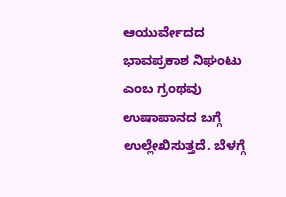ಆಯುರ್ವೇದದ ಭಾವಪ್ರಕಾಶ ನಿಘಂಟು ಎಂಬ ಗ್ರಂಥವು ಉಷಾಪಾನದ ಬಗ್ಗೆ ಉಲ್ಲೇಖಿಸುತ್ತದೆ. ಬೆಳಗ್ಗೆ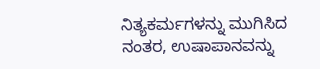ನಿತ್ಯಕರ್ಮಗಳನ್ನು ಮುಗಿಸಿದ ನಂತರ, ಉಷಾಪಾನವನ್ನು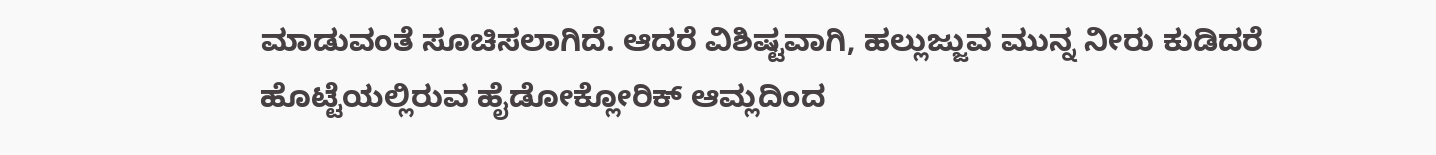ಮಾಡುವಂತೆ ಸೂಚಿಸಲಾಗಿದೆ. ಆದರೆ ವಿಶಿಷ್ಟವಾಗಿ, ಹಲ್ಲುಜ್ಜುವ ಮುನ್ನ ನೀರು ಕುಡಿದರೆ ಹೊಟ್ಟೆಯಲ್ಲಿರುವ ಹೈಡೋಕ್ಲೋರಿಕ್ ಆಮ್ಲದಿಂದ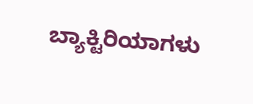ಬ್ಯಾಕ್ಟಿರಿಯಾಗಳು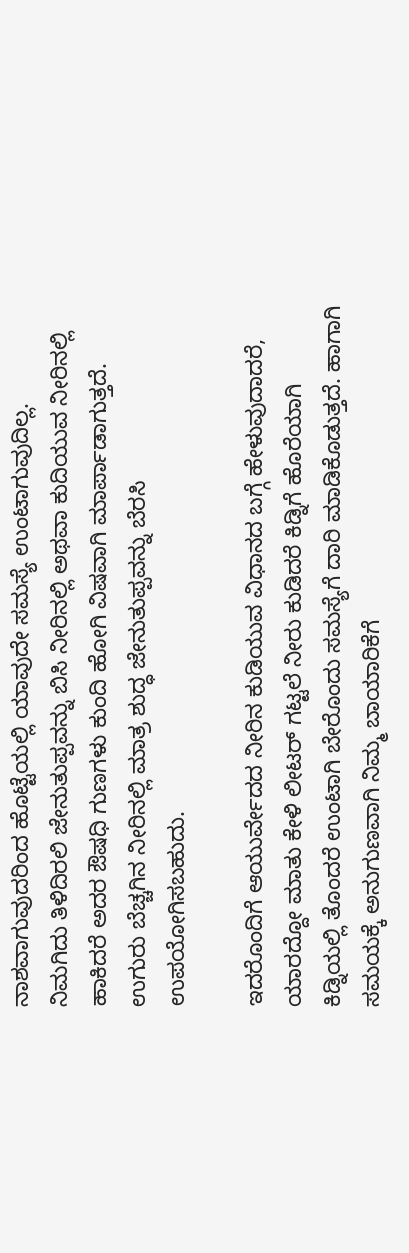ನಾಶವಾಗುವುದರಿಂದ ಹೊಟ್ಟೆಯಲ್ಲಿ ಯಾವುದೇ ಸಮಸ್ಯೆ ಉಂಟಾಗುವುದಿಲ್ಲ.
ನಿಮಗಿದು ತಿಳಿದಿರಲಿ ಜೇನುತುಪ್ಪವನ್ನು ಬಿಸಿ ನೀರಿನಲ್ಲಿ ಅಥವಾ ಕುದಿಯುವ ನೀರಿನಲ್ಲಿ ಹಾಕಿದರೆ ಅದರ ಔಷಧಿ ಗುಣಗಳು ಕುಂದಿ ಹೋಗಿ ವಿಷವಾಗಿ ಮಾರ್ಪಾಡಾಗುತ್ತದೆ. ಉಗುರು ಬೆಚ್ಚಗಿನ ನೀರಿನಲ್ಲಿ ಮಾತ್ರ ಶುದ್ಧ ಜೇನುತುಪ್ಪವನ್ನು ಬೆರಸಿ ಉಪಯೋಗಿಸಬಹುದು.

ಇದರೊಂದಿಗೆ ಆಯುರ್ವೇದದ ನೀರಿನ ಕುಡಿಯುವ ವಿಧಾನದ ಬಗ್ಗೆ ಹೇಳುವುದಾದರೆ, ಯಾರದ್ದೋ ಮಾತು ಕೇಳಿ ಲೀಟರ್ ಗಟ್ಟಲೆ ನೀರು ಕುಡಿದರೆ ಕಿಡ್ನಿಗೆ ಹೊರೆಯಾಗಿ ಕಿಡ್ನಿಯಲ್ಲಿ ತೊಂದರೆ ಉಂಟಾಗಿ ಬೇರೊಂದು ಸಮಸ್ಯೆಗೆ ದಾರಿ ಮಾಡಿಕೊಡುತ್ತದೆ. ಹಾಗಾಗಿ ಸಮಯಕ್ಕೆ ಅನುಗುಣವಾಗಿ ನಿಮ್ಮ ಬಾಯಾರಿಕೆಗೆ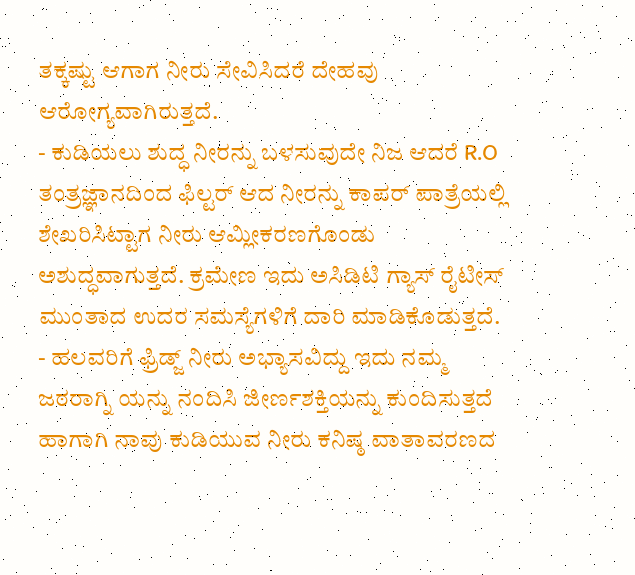ತಕ್ಕಷ್ಟು ಆಗಾಗ ನೀರು ಸೇವಿಸಿದರೆ ದೇಹವು ಆರೋಗ್ಯವಾಗಿರುತ್ತದೆ.
- ಕುಡಿಯಲು ಶುದ್ಧ ನೀರನ್ನು ಬಳಸುವುದೇ ನಿಜ ಆದರೆ R.O ತಂತ್ರಜ್ಞಾನದಿಂದ ಫಿಲ್ಟರ್ ಆದ ನೀರನ್ನು ಕಾಪರ್ ಪಾತ್ರೆಯಲ್ಲಿ ಶೇಖರಿಸಿಟ್ಟಾಗ ನೀರು ಆಮ್ಲೀಕರಣಗೊಂಡು ಅಶುದ್ಧವಾಗುತ್ತದೆ. ಕ್ರಮೇಣ ಇದು ಅಸಿಡಿಟಿ ಗ್ಯಾಸ್ ರೈಟೀಸ್ ಮುಂತಾದ ಉದರ ಸಮಸ್ಯೆಗಳಿಗೆ ದಾರಿ ಮಾಡಿಕೊಡುತ್ತದೆ.
- ಹಲವರಿಗೆ ಫ್ರಿಡ್ಜ್ ನೀರು ಅಭ್ಯಾಸವಿದ್ದು ಇದು ನಮ್ಮ ಜಠರಾಗ್ನಿ ಯನ್ನು ನಂದಿಸಿ ಜೀರ್ಣಶಕ್ತಿಯನ್ನು ಕುಂದಿಸುತ್ತದೆ ಹಾಗಾಗಿ ನಾವು ಕುಡಿಯುವ ನೀರು ಕನಿಷ್ಠ ವಾತಾವರಣದ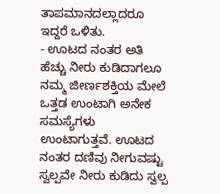ತಾಪಮಾನದಲ್ಲಾದರೂ ಇದ್ದರೆ ಒಳಿತು.
- ಊಟದ ನಂತರ ಅತಿ ಹೆಚ್ಚು ನೀರು ಕುಡಿದಾಗಲೂ ನಮ್ಮ ಜೀರ್ಣಶಕ್ತಿಯ ಮೇಲೆ ಒತ್ತಡ ಉಂಟಾಗಿ ಅನೇಕ ಸಮಸ್ಯೆಗಳು ಉಂಟಾಗುತ್ತವೆ. ಊಟದ ನಂತರ ದಣಿವು ನೀಗುವಷ್ಟು ಸ್ವಲ್ಪವೇ ನೀರು ಕುಡಿದು ಸ್ವಲ್ಪ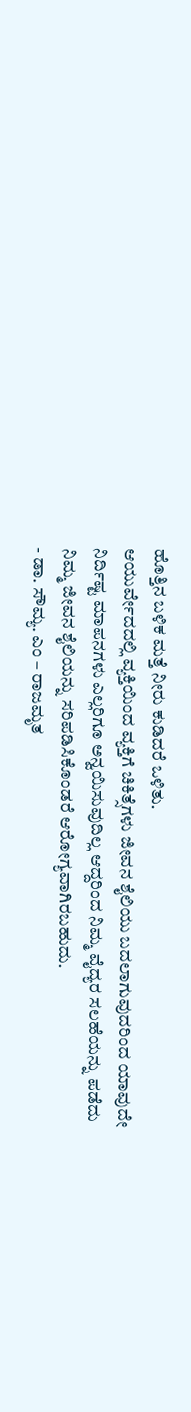ಹೊತ್ತಿನ ಬಳಿಕ ಮತ್ತೆ ನೀರು ಕುಡಿದರೆ ಒಳಿತು.
ಆಯುರ್ವೇದದಲ್ಲಿ ವ್ಯಕ್ತಿಯಿಂದ ವ್ಯಕ್ತಿಗೆ ಚಿಕಿತ್ಸೆಗಳು ಜೀವನ ಶೈಲಿಯು ಬದಲಾಗುವುದರಿಂದ ಯಾವುದೇ ನಿರ್ದಿಷ್ಟ ಮಾಪನಗಳು ಎಲ್ಲರಿಗೂ ಅನ್ವಯಿಸುವುದಿಲ್ಲ ಆದ್ದರಿಂದ ನಿಮ್ಮ ವೈದ್ಯರ ಸಲಹೆಯನ್ನು ಪಡೆದು ನಿಮ್ಮ ಜೀವನ ಶೈಲಿಯನ್ನು ಸರಿಪಡಿಸಿಕೊಂಡರೆ ಆರೋಗ್ಯವಾಗಿರಬಹುದು.
- ಡಾ. ಸೌಮ್ಯ. ಎಂ – ರಾಜಮೃತ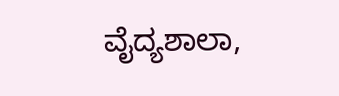ವೈದ್ಯಶಾಲಾ,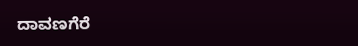ದಾವಣಗೆರೆ